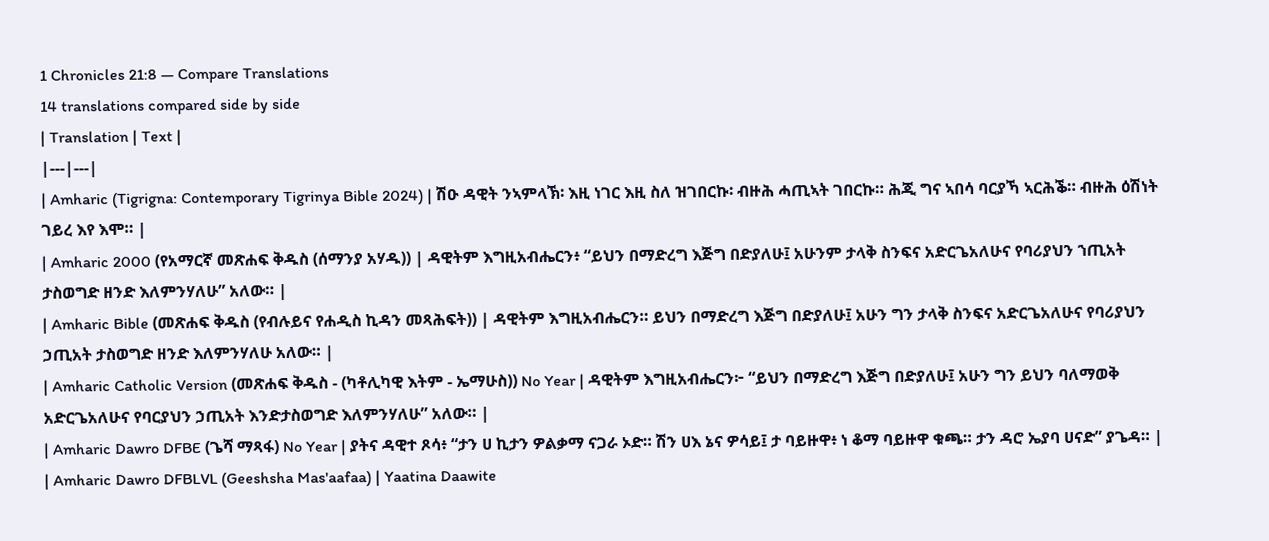1 Chronicles 21:8 — Compare Translations
14 translations compared side by side
| Translation | Text |
|---|---|
| Amharic (Tigrigna: Contemporary Tigrinya Bible 2024) | ሽዑ ዳዊት ንኣምላኽ፡ እዚ ነገር እዚ ስለ ዝገበርኩ፡ ብዙሕ ሓጢኣት ገበርኩ። ሕጂ ግና ኣበሳ ባርያኻ ኣርሕቕ። ብዙሕ ዕሽነት ገይረ እየ እሞ። |
| Amharic 2000 (የአማርኛ መጽሐፍ ቅዱስ (ሰማንያ አሃዱ)) | ዳዊትም እግዚአብሔርን፥ “ይህን በማድረግ እጅግ በድያለሁ፤ አሁንም ታላቅ ስንፍና አድርጌአለሁና የባሪያህን ኀጢአት ታስወግድ ዘንድ እለምንሃለሁ” አለው። |
| Amharic Bible (መጽሐፍ ቅዱስ (የብሉይና የሐዲስ ኪዳን መጻሕፍት)) | ዳዊትም እግዚአብሔርን። ይህን በማድረግ እጅግ በድያለሁ፤ አሁን ግን ታላቅ ስንፍና አድርጌአለሁና የባሪያህን ኃጢአት ታስወግድ ዘንድ እለምንሃለሁ አለው። |
| Amharic Catholic Version (መጽሐፍ ቅዱስ - (ካቶሊካዊ እትም - ኤማሁስ)) No Year | ዳዊትም እግዚአብሔርን፦ “ይህን በማድረግ እጅግ በድያለሁ፤ አሁን ግን ይህን ባለማወቅ አድርጌአለሁና የባርያህን ኃጢአት እንድታስወግድ እለምንሃለሁ” አለው። |
| Amharic Dawro DFBE (ጌሻ ማጻፋ) No Year | ያትና ዳዊተ ጾሳ፥ “ታን ሀ ኪታን ዎልቃማ ናጋራ ኦድ። ሽን ሀእ ኔና ዎሳይ፤ ታ ባይዙዋ፥ ነ ቆማ ባይዙዋ ቁጫ። ታን ዳሮ ኤያባ ሀናድ” ያጌዳ። |
| Amharic Dawro DFBLVL (Geeshsha Mas'aafaa) | Yaatina Daawite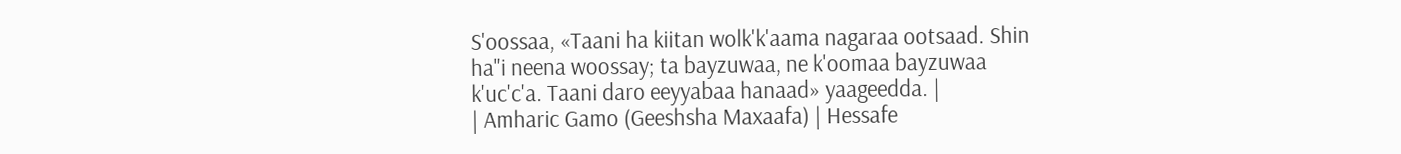S'oossaa, «Taani ha kiitan wolk'k'aama nagaraa ootsaad. Shin ha"i neena woossay; ta bayzuwaa, ne k'oomaa bayzuwaa k'uc'c'a. Taani daro eeyyabaa hanaad» yaageedda. |
| Amharic Gamo (Geeshsha Maxaafa) | Hessafe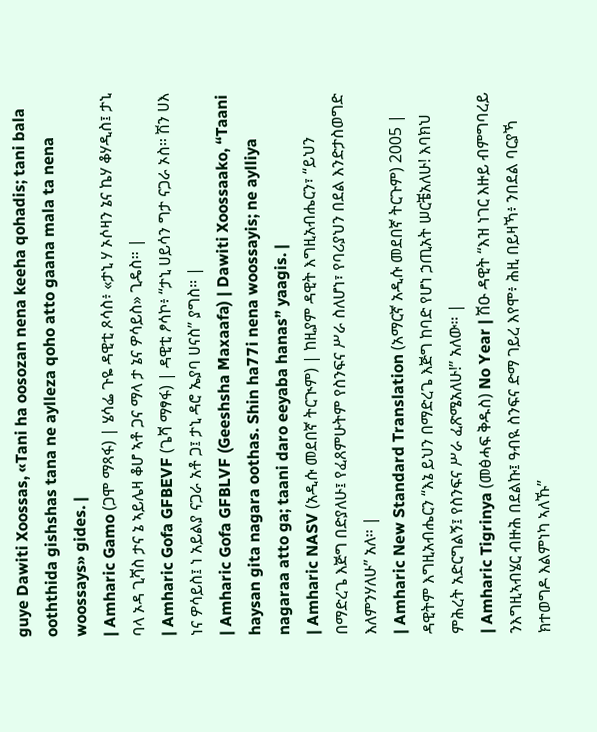guye Dawiti Xoossas, «Tani ha oosozan nena keeha qohadis; tani bala ooththida gishshas tana ne aylleza qoho atto gaana mala ta nena woossays» gides. |
| Amharic Gamo (ጋሞ ማጻፋ) | ሄሳፌ ጉዬ ዳዊቲ ጾሳስ፥ «ታኒ ሃ ኦሶዛን ኔና ኬሃ ቆሃዲስ፤ ታኒ ባላ ኦዳ ጊሻስ ታና ኔ ኣይሌዛ ቆሆ ኣቶ ጋና ማላ ታ ኔና ዎሳይስ» ጊዴስ። |
| Amharic Gofa GFBEVF (ጌሻ ማፃፋ) | ዳዊቲ ፆሳኮ፥ “ታኒ ሀይሳን ግታ ናጋራ ኦስ። ሽን ሀእ ነና ዎሳይስ፤ ነ አይልያ ናጋራ አቶ ጋ፤ ታኒ ዳሮ ኤያባ ሀናስ” ያግስ። |
| Amharic Gofa GFBLVF (Geeshsha Maxaafa) | Dawiti Xoossaako, “Taani haysan gita nagara oothas. Shin ha77i nena woossayis; ne aylliya nagaraa atto ga; taani daro eeyaba hanas” yaagis. |
| Amharic NASV (አዲሱ መደበኛ ትርጒም) | ከዚያም ዳዊት እግዚአብሔርን፣ “ይህን በማድረጌ እጅግ በድያለሁ፤ የፈጸምሁትም የስንፍና ሥራ ስለሆነ፣ የባሪያህን በደል እንድታስወግድ እለምንሃለሁ” አለ። |
| Amharic New Standard Translation (አማርኛ አዲሱ መደበኛ ትርጉም) 2005 | ዳዊትም እግዚአብሔርን “እኔ ይህን በማድረጌ እጅግ ከባድ የሆነ ኃጢአት ሠርቼአለሁ! እባክህ ምሕረት አድርግልኝ፤ የስንፍና ሥራ ፈጽሜአለሁ!” አለው። |
| Amharic Tigrinya (መፅሓፍ ቅዱስ) No Year | ሽዑ ዳዊት “እዝ ነገር እዙይ ብምግባረይ ንእግዚኣብሄር ብዙሕ በደልኩ፤ ዓብዪ ስንፍና ድማ ገይረ እየሞ፥ ሕዚ በይዛኻ፥ ንበደል ባርያኻ ክተወግዶ እልምነካ ኣለኹ”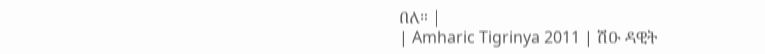በለ። |
| Amharic Tigrinya 2011 | ሽዑ ዳዊት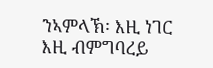ንኣምላኽ፡ እዚ ነገር እዚ ብምግባረይ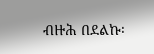ብዙሕ በደልኩ፡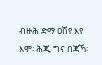ብዙሕ ድማ ዐሽየ እየ እሞ፡ ሕጂ ግና በጃኻ፡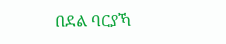በደል ባርያኻ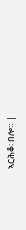ኣርሕቆ፡ በሎ። |